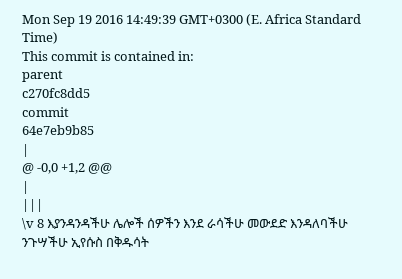Mon Sep 19 2016 14:49:39 GMT+0300 (E. Africa Standard Time)
This commit is contained in:
parent
c270fc8dd5
commit
64e7eb9b85
|
@ -0,0 +1,2 @@
|
|||
\v 8 እያንዳንዳችሁ ሌሎች ሰዎችን እንደ ራሳችሁ መውደድ እንዳለባችሁ ንጉሣችሁ ኢየሱስ በቅዱሳት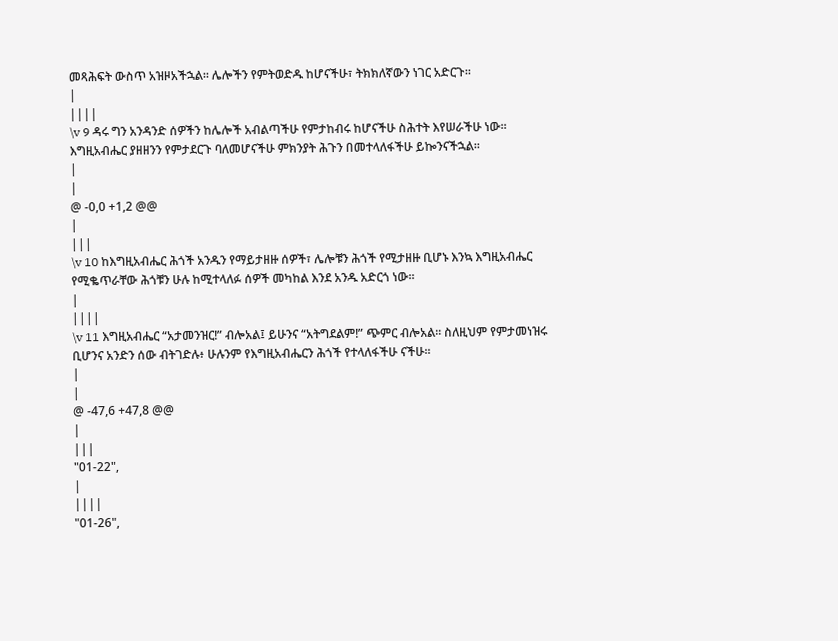መጻሕፍት ውስጥ አዝዞአችኋል፡፡ ሌሎችን የምትወድዱ ከሆናችሁ፣ ትክክለኛውን ነገር አድርጉ፡፡
|
||||
\v 9 ዳሩ ግን አንዳንድ ሰዎችን ከሌሎች አብልጣችሁ የምታከብሩ ከሆናችሁ ስሕተት እየሠራችሁ ነው፡፡ እግዚአብሔር ያዘዘንን የምታደርጉ ባለመሆናችሁ ምክንያት ሕጉን በመተላለፋችሁ ይኰንናችኋል፡፡
|
|
@ -0,0 +1,2 @@
|
|||
\v 10 ከእግዚአብሔር ሕጎች አንዱን የማይታዘዙ ሰዎች፣ ሌሎቹን ሕጎች የሚታዘዙ ቢሆኑ እንኳ እግዚአብሔር የሚቈጥራቸው ሕጎቹን ሁሉ ከሚተላለፉ ሰዎች መካከል እንደ አንዱ አድርጎ ነው፡፡
|
||||
\v 11 እግዚአብሔር “አታመንዝር!” ብሎአል፤ ይሁንና “አትግደልም!” ጭምር ብሎአል፡፡ ስለዚህም የምታመነዝሩ ቢሆንና አንድን ሰው ብትገድሉ፥ ሁሉንም የእግዚአብሔርን ሕጎች የተላለፋችሁ ናችሁ፡፡
|
|
@ -47,6 +47,8 @@
|
|||
"01-22",
|
||||
"01-26",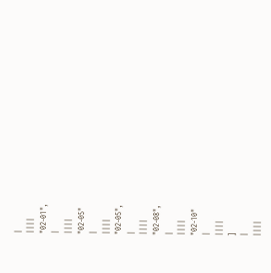|
||||
"02-01",
|
||||
"02-05"
|
||||
"02-05",
|
||||
"02-08",
|
||||
"02-10"
|
||||
]
|
||||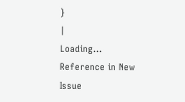}
|
Loading…
Reference in New Issue